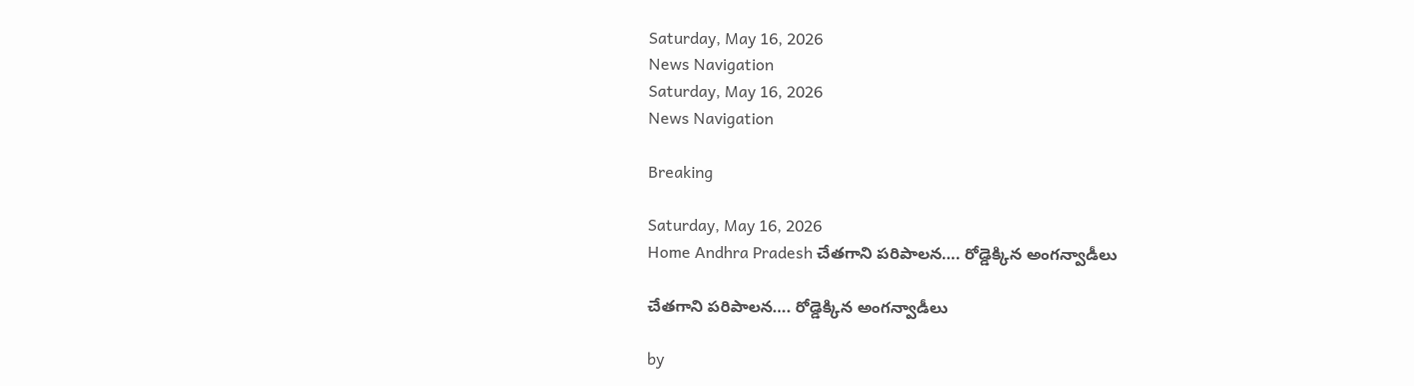Saturday, May 16, 2026
News Navigation
Saturday, May 16, 2026
News Navigation

Breaking

Saturday, May 16, 2026
Home Andhra Pradesh చేతగాని పరిపాలన…. రోడ్డెక్కిన అంగన్వాడీలు

చేతగాని పరిపాలన…. రోడ్డెక్కిన అంగన్వాడీలు

by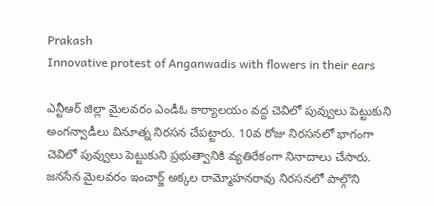Prakash
Innovative protest of Anganwadis with flowers in their ears

ఎన్టీఆర్ జిల్లా మైలవరం ఎండీఓ కార్యాలయం వద్ద చెవిలో పువ్వులు పెట్టుకుని అంగన్వాడీలు వినూత్న నిరసన చేపట్టారు. 10వ రోజు నిరసనలో భాగంగా చెవిలో పువ్వులు పెట్టుకుని ప్రభుత్వానికి వ్యతిరేకంగా నినాదాలు చేసారు. జనసేన మైలవరం ఇంచార్జ్ అక్కల రామ్మోహనరావు నిరసనలో పాల్గొని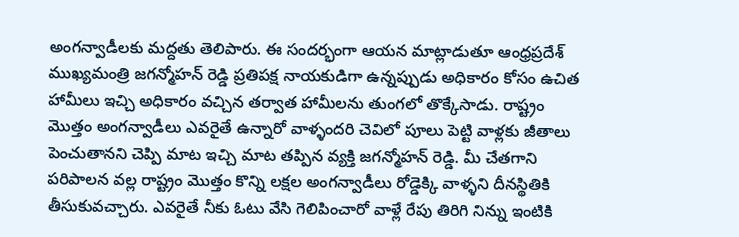అంగన్వాడీలకు మద్దతు తెలిపారు. ఈ సందర్భంగా ఆయన మాట్లాడుతూ ఆంధ్రప్రదేశ్ ముఖ్యమంత్రి జగన్మోహన్ రెడ్డి ప్రతిపక్ష నాయకుడిగా ఉన్నప్పుడు అధికారం కోసం ఉచిత హామీలు ఇచ్చి అధికారం వచ్చిన తర్వాత హామీలను తుంగలో తొక్కేసాడు. రాష్ట్రం మొత్తం అంగన్వాడీలు ఎవరైతే ఉన్నారో వాళ్ళందరి చెవిలో పూలు పెట్టి వాళ్లకు జీతాలు పెంచుతానని చెప్పి మాట ఇచ్చి మాట తప్పిన వ్యక్తి జగన్మోహన్ రెడ్డి. మీ చేతగాని పరిపాలన వల్ల రాష్ట్రం మొత్తం కొన్ని లక్షల అంగన్వాడీలు రోడ్డెక్కి వాళ్ళని దీనస్థితికి తీసుకువచ్చారు. ఎవరైతే నీకు ఓటు వేసి గెలిపించారో వాళ్లే రేపు తిరిగి నిన్ను ఇంటికి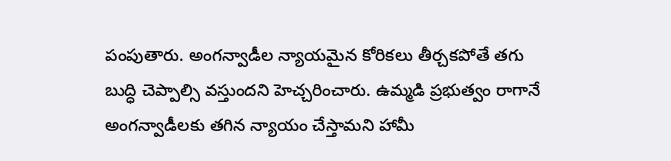పంపుతారు. అంగన్వాడీల న్యాయమైన కోరికలు తీర్చకపోతే తగు బుద్ధి చెప్పాల్సి వస్తుందని హెచ్చరించారు. ఉమ్మడి ప్రభుత్వం రాగానే అంగన్వాడీలకు తగిన న్యాయం చేస్తామని హామీ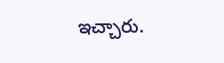ఇచ్చారు.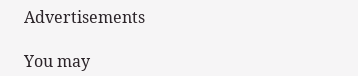Advertisements

You may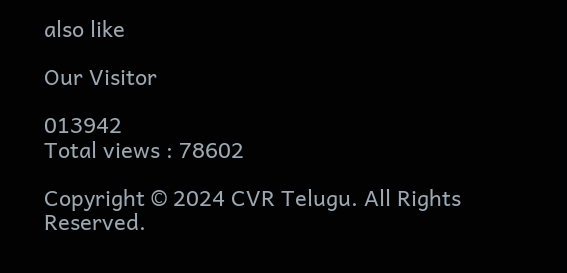also like

Our Visitor

013942
Total views : 78602

Copyright © 2024 CVR Telugu. All Rights Reserved.